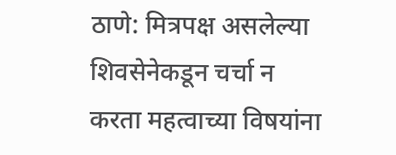ठाणे: मित्रपक्ष असलेल्या शिवसेनेकडून चर्चा न करता महत्वाच्या विषयांना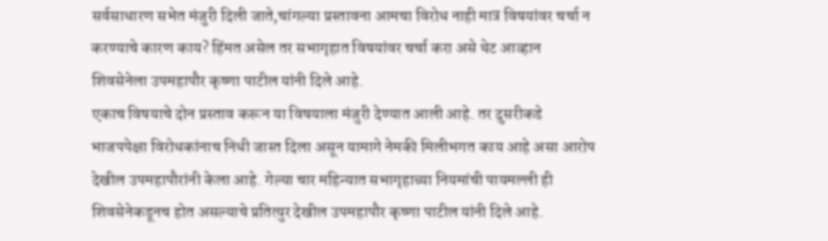सर्वसाधारण सभेत मंजुरी दिली जाते,चांगल्या प्रस्तावना आमचा विरोध नाही मात्र विषयांवर चर्चा न करण्याचे कारण काय? हिंमत असेल तर सभागृहात विषयांवर चर्चा करा असे थेट आव्हान शिवसेनेला उपमहापौर कृष्णा पाटील यांनी दिले आहे.
एकाच विषयाचे दोन प्रस्ताव करून या विषयाला मंजुरी देण्यात आली आहे. तर दुसरीकडे भाजपपेक्षा विरोधकांनाच निधी जास्त दिला असून यामागे नेमकी मिलीभगत काय आहे असा आरोप देखील उपमहापौरांनी केला आहे. गेल्या चार महिन्यात सभागृहाच्या नियमांची पायमल्ली ही शिवसेनेकडूनच होत असल्याचे प्रतित्युर देखील उपमहापौर कृष्णा पाटील यांनी दिले आहे.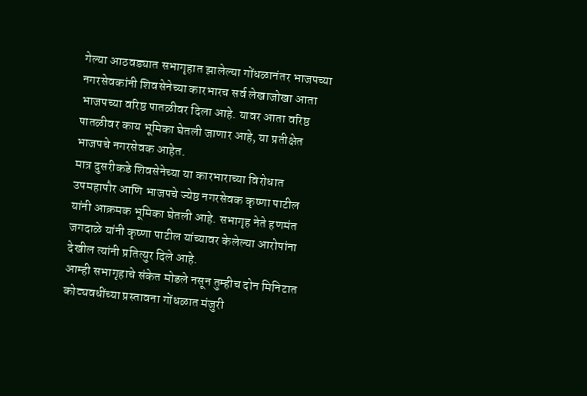गेल्या आठवड्यात सभागृहात झालेल्या गोंधळानंतर भाजपच्या नगरसेवकांनी शिवसेनेच्या कारभारच सर्व लेखाजोखा आता भाजपच्या वरिष्ठ पातळीवर दिला आहे. यावर आता वरिष्ठ पातळीवर काय भूमिका घेतली जाणार आहे, या प्रतीक्षेत भाजपचे नगरसेवक आहेत.
मात्र दुसरीकडे शिवसेनेच्या या कारभाराच्या विरोधात उपमहापौर आणि भाजपचे ज्येष्ठ नगरसेवक कृष्णा पाटील यांनी आक्रमक भूमिका घेतली आहे. सभागृह नेते हणमंत जगदाळे यांनी कृष्णा पाटील यांच्यावर केलेल्या आरोपांना देखील त्यांनी प्रतित्युर दिले आहे.
आम्ही सभागृहाचे संकेत मोडले नसून तुम्हीच दोन मिनिटात कोट्यवधींच्या प्रस्तावना गोंधळात मंजुरी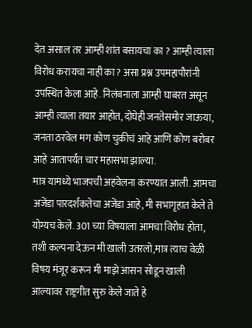देत असाल तर आम्ही शांत बसायचा का ? आम्ही त्याला विरोध करायचा नाही का ? असा प्रश्न उपमहापौरांनी उपस्थित केला आहे. निलंबनाला आम्ही घाबरत असून आम्ही त्याला तयार आहोत, दोघेही जनतेसमोर जाऊया, जनता ठरवेल मग कोण चुकीचं आहे आणि कोण बरोबर आहे आतापर्यंत चार महासभा झाल्या.
मात्र यामध्ये भाजपची अहवेलना करण्यात आली. आमचा अजेंडा पारदर्शकतेचा अजेंडा आहे, मी सभागृहात केले ते योग्यच केले. 301 च्या विषयाला आमचा विरोध होता, तशी कल्पना देऊन मी खाली उतरलो,मात्र त्याच वेळी विषय मंजूर करून मी माझे आसन सोडून खाली आल्यावर राष्ट्रगीत सुरु केले जाते हे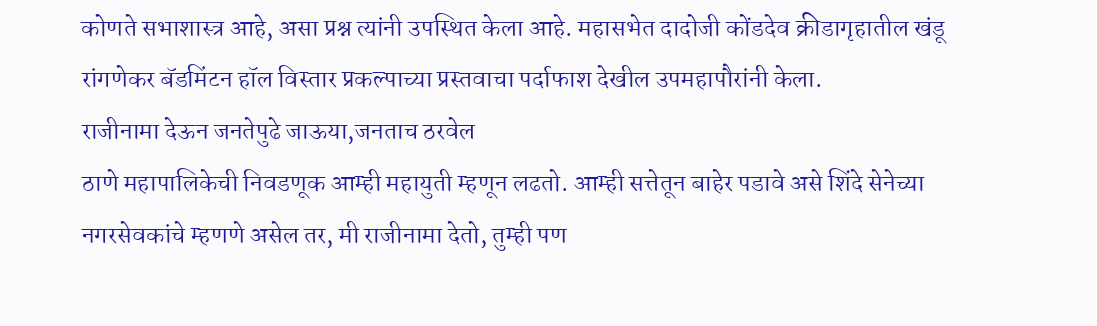कोणते सभाशास्त्र आहे, असा प्रश्न त्यांनी उपस्थित केला आहे. महासभेत दादोजी कोंडदेव क्रीडागृहातील खंडू रांगणेकर बॅडमिंटन हॉल विस्तार प्रकल्पाच्या प्रस्तवाचा पर्दाफाश देखील उपमहापौरांनी केला.
राजीनामा देऊन जनतेपुढे जाऊया,जनताच ठरवेल
ठाणे महापालिकेची निवडणूक आम्ही महायुती म्हणून लढतो. आम्ही सत्तेतून बाहेर पडावे असे शिंदे सेनेच्या नगरसेवकांचे म्हणणे असेल तर, मी राजीनामा देतो, तुम्ही पण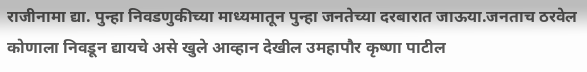राजीनामा द्या. पुन्हा निवडणुकीच्या माध्यमातून पुन्हा जनतेच्या दरबारात जाऊया.जनताच ठरवेल कोणाला निवडून द्यायचे असे खुले आव्हान देखील उमहापौर कृष्णा पाटील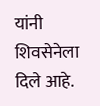यांनी शिवसेनेला दिले आहे.